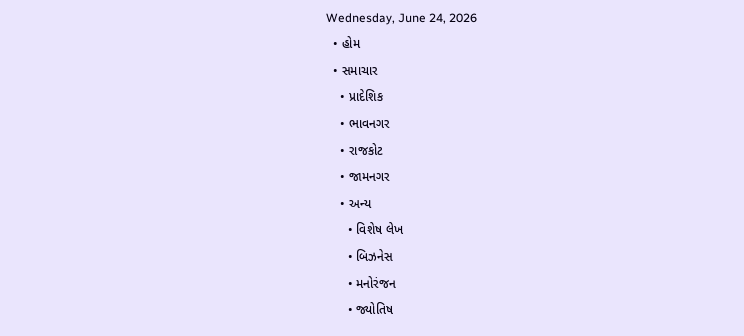Wednesday, June 24, 2026
  • હોમ
  • સમાચાર
    • પ્રાદેશિક
    • ભાવનગર
    • રાજકોટ
    • જામનગર
    • અન્ય
      • વિશેષ લેખ
      • બિઝનેસ
      • મનોરંજન
      • જ્યોતિષ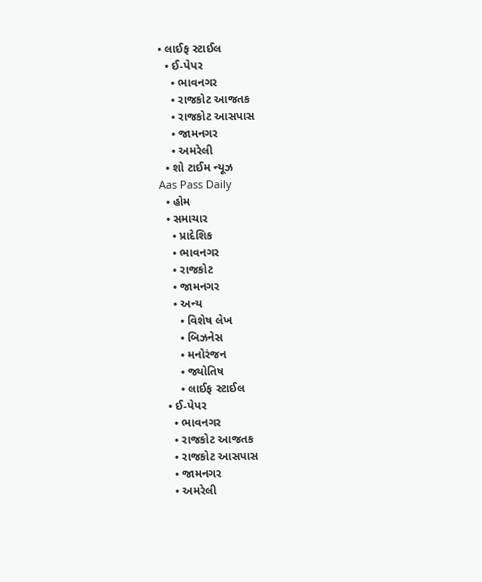• લાઈફ સ્ટાઈલ
  • ઈ-પેપર
    • ભાવનગર
    • રાજકોટ આજતક
    • રાજકોટ આસપાસ
    • જામનગર
    • અમરેલી
  • શો ટાઈમ ન્યૂઝ
Aas Pass Daily
  • હોમ
  • સમાચાર
    • પ્રાદેશિક
    • ભાવનગર
    • રાજકોટ
    • જામનગર
    • અન્ય
      • વિશેષ લેખ
      • બિઝનેસ
      • મનોરંજન
      • જ્યોતિષ
      • લાઈફ સ્ટાઈલ
  • ઈ-પેપર
    • ભાવનગર
    • રાજકોટ આજતક
    • રાજકોટ આસપાસ
    • જામનગર
    • અમરેલી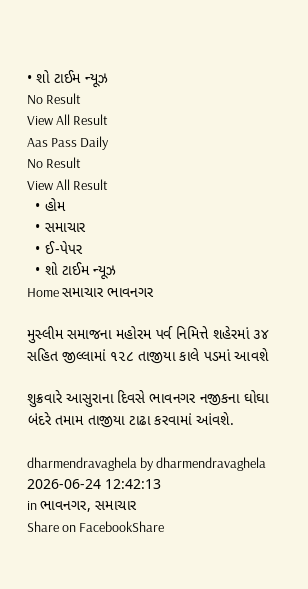• શો ટાઈમ ન્યૂઝ
No Result
View All Result
Aas Pass Daily
No Result
View All Result
  • હોમ
  • સમાચાર
  • ઈ-પેપર
  • શો ટાઈમ ન્યૂઝ
Home સમાચાર ભાવનગર

મુસ્લીમ સમાજના મહોરમ પર્વ નિમિત્તે શહેરમાં ૩૪ સહિત જીલ્લામાં ૧૨૮ તાજીયા કાલે પડમાં આવશે

શુક્રવારે આસુરાના દિવસે ભાવનગર નજીકના ઘોઘા બંદરે તમામ તાજીયા ટાઢા કરવામાં આંવશે.

dharmendravaghela by dharmendravaghela
2026-06-24 12:42:13
in ભાવનગર, સમાચાર
Share on FacebookShare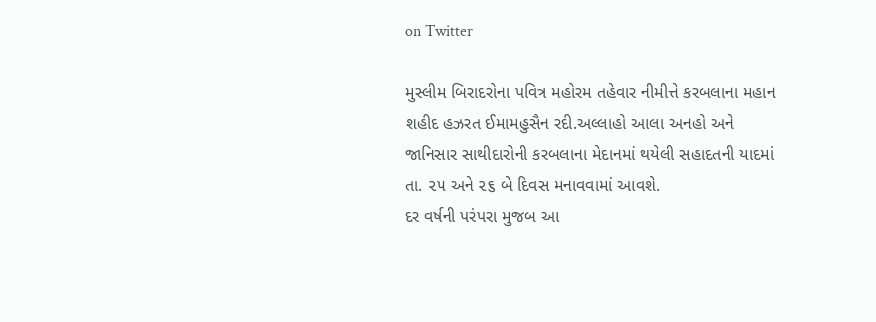on Twitter

મુસ્લીમ બિરાદરોના પવિત્ર મહોરમ તહેવાર નીમીત્તે કરબલાના મહાન શહીદ હઝરત ઈમામહુસૈન રદી.અલ્લાહો આલા અનહો અને જાનિસાર સાથીદારોની કરબલાના મેદાનમાં થયેલી સહાદતની યાદમાં તા. ૨૫ અને ૨૬ બે દિવસ મનાવવામાં આવશે.
દર વર્ષની પરંપરા મુજબ આ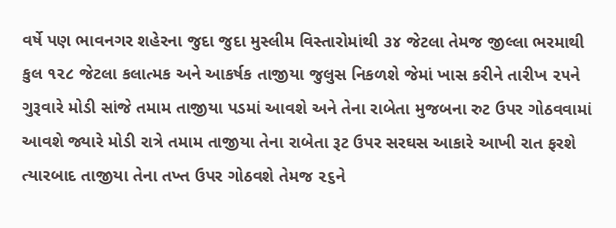વર્ષે પણ ભાવનગર શહેરના જુદા જુદા મુસ્લીમ વિસ્તારોમાંથી ૩૪ જેટલા તેમજ જીલ્લા ભરમાથી કુલ ૧૨૮ જેટલા કલાત્મક અને આકર્ષક તાજીયા જુલુસ નિકળશે જેમાં ખાસ કરીને તારીખ ૨૫ને ગુરૂવારે મોડી સાંજે તમામ તાજીયા પડમાં આવશે અને તેના રાબેતા મુજબના રુટ ઉપર ગોઠવવામાં આવશે જ્યારે મોડી રાત્રે તમામ તાજીયા તેના રાબેતા રૂટ ઉપર સરઘસ આકારે આખી રાત ફરશે ત્યારબાદ તાજીયા તેના તખ્ત ઉપર ગોઠવશે તેમજ ૨૬ને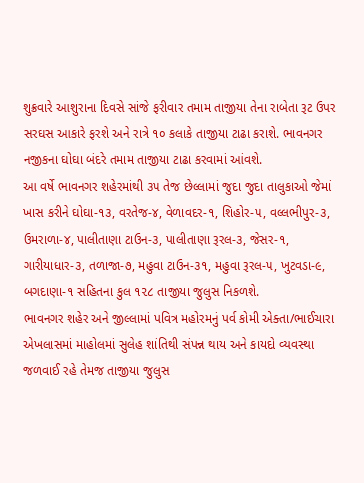શુક્રવારે આશુરાના દિવસે સાંજે ફરીવાર તમામ તાજીયા તેના રાબેતા રૂટ ઉપર સરઘસ આકારે ફરશે અને રાત્રે ૧૦ કલાકે તાજીયા ટાઢા કરાશે. ભાવનગર નજીકના ઘોઘા બંદરે તમામ તાજીયા ટાઢા કરવામાં આંવશે.
આ વર્ષે ભાવનગર શહેરમાંથી ૩૫ તેજ છેલ્લામાં જુદા જુદા તાલુકાઓ જેમાં ખાસ કરીને ઘોઘા-૧૩, વરતેજ-૪, વેળાવદર-૧, શિહોર-૫, વલ્લભીપુર-૩, ઉમરાળા-૪, પાલીતાણા ટાઉન-૩, પાલીતાણા રૂરલ-૩, જેસર-૧, ગારીયાધાર-૩, તળાજા-૭, મહુવા ટાઉન-૩૧, મહુવા રૂરલ-૫, ખુટવડા-૯, બગદાણા-૧ સહિતના કુલ ૧૨૮ તાજીયા જુલુસ નિકળશે.
ભાવનગર શહેર અને જીલ્લામાં પવિત્ર મહોરમનું પર્વ કોમી એક્તા/ભાઈચારા એખલાસમાં માહોલમાં સુલેહ શાંતિથી સંપન્ન થાય અને કાયદો વ્યવસ્થા જળવાઈ રહે તેમજ તાજીયા જુલુસ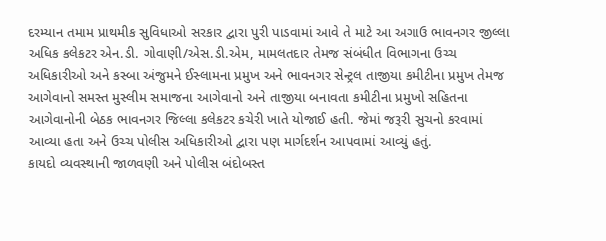દરમ્યાન તમામ પ્રાથમીક સુવિધાઓ સરકાર દ્વારા પુરી પાડવામાં આવે તે માટે આ અગાઉ ભાવનગર જીલ્લા અધિક કલેકટર એન.ડી. ગોવાણી/એસ.ડી.એમ, મામલતદાર તેમજ સંબંધીત વિભાગના ઉચ્ચ અધિકારીઓ અને કસ્બા અંજુમને ઈસ્લામના પ્રમુખ અને ભાવનગર સેન્ટ્રલ તાજીયા કમીટીના પ્રમુખ તેમજ આગેવાનો સમસ્ત મુસ્લીમ સમાજના આગેવાનો અને તાજીયા બનાવતા કમીટીના પ્રમુખો સહિતના આગેવાનોની બેઠક ભાવનગર જિલ્લા કલેકટર કચેરી ખાતે યોજાઈ હતી. જેમાં જરૂરી સુચનો કરવામાં આવ્યા હતા અને ઉચ્ચ પોલીસ અધિકારીઓ દ્વારા પણ માર્ગદર્શન આપવામાં આવ્યું હતું.
કાયદો વ્યવસ્થાની જાળવણી અને પોલીસ બંદોબસ્ત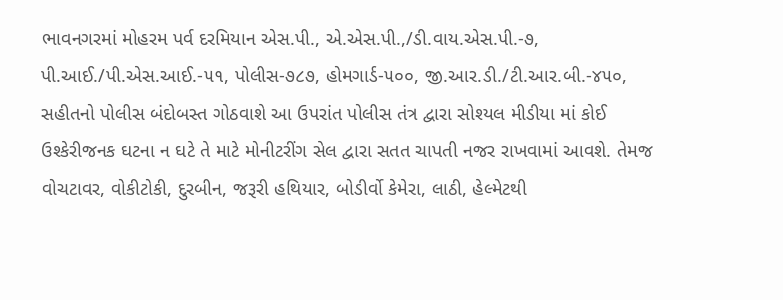ભાવનગરમાં મોહરમ પર્વ દરમિયાન એસ.પી., એ.એસ.પી.,/ડી.વાય.એસ.પી.-૭, પી.આઈ./પી.એસ.આઈ.-૫૧, પોલીસ-૭૮૭, હોમગાર્ડ-૫૦૦, જી.આર.ડી./ટી.આર.બી.-૪૫૦, સહીતનો પોલીસ બંદોબસ્ત ગોઠવાશે આ ઉપરાંત પોલીસ તંત્ર દ્વારા સોશ્યલ મીડીયા માં કોઈ ઉશ્કેરીજનક ઘટના ન ઘટે તે માટે મોનીટરીંગ સેલ દ્વારા સતત ચાપતી નજર રાખવામાં આવશે. તેમજ વોચટાવર, વોકીટોકી, દુરબીન, જરૂરી હથિયાર, બોડીર્વો કેમેરા, લાઠી, હેલ્મેટથી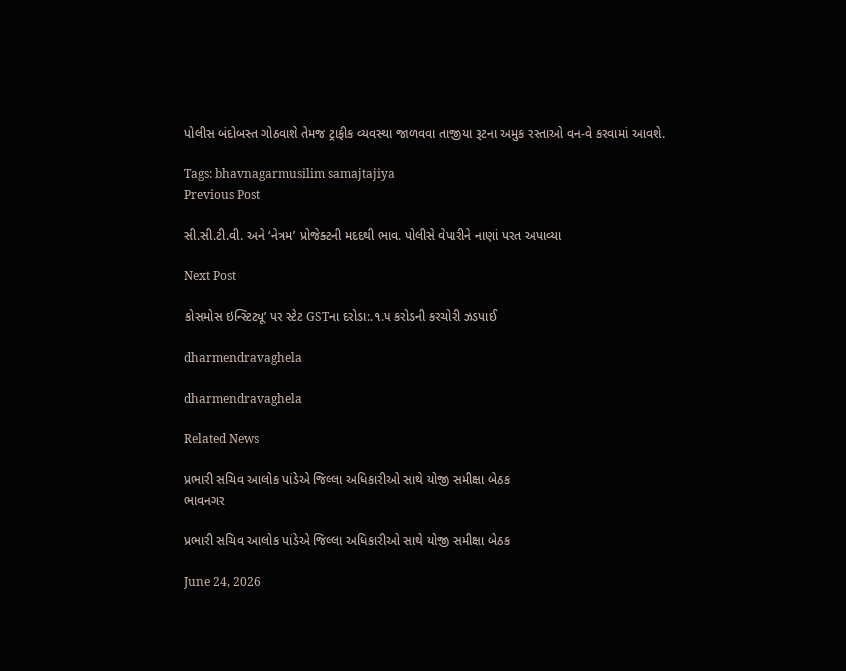પોલીસ બંદોબસ્ત ગોઠવાશે તેમજ ટ્રાફીક વ્યવસ્થા જાળવવા તાજીયા રૂટના અમુક રસ્તાઓ વન-વે કરવામાં આવશે.

Tags: bhavnagarmusilim samajtajiya
Previous Post

સી.સી.ટી.વી. અને ‘નેત્રમ’ પ્રોજેક્ટની મદદથી ભાવ. પોલીસે વેપારીને નાણાં પરત અપાવ્યા

Next Post

કોસમોસ ઇન્સ્ટિટ્યૂ’ પર સ્ટેટ GSTના દરોડા:.૧.૫ કરોડની કરચોરી ઝડપાઈ

dharmendravaghela

dharmendravaghela

Related News

પ્રભારી સચિવ આલોક પાંડેએ જિલ્લા અધિકારીઓ સાથે યોજી સમીક્ષા બેઠક
ભાવનગર

પ્રભારી સચિવ આલોક પાંડેએ જિલ્લા અધિકારીઓ સાથે યોજી સમીક્ષા બેઠક

June 24, 2026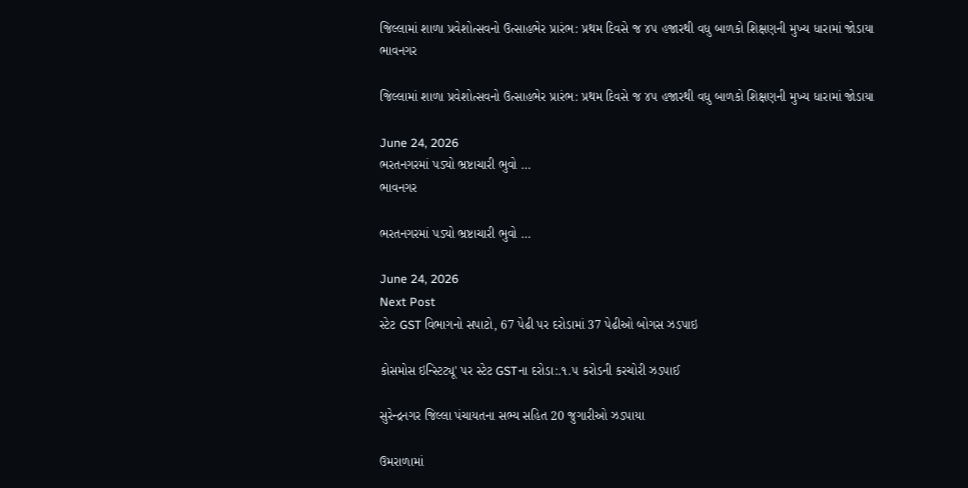જિલ્લામાં શાળા પ્રવેશોત્સવનો ઉત્સાહભેર પ્રારંભ: પ્રથમ દિવસે જ ૪૫ હજારથી વધુ બાળકો શિક્ષણની મુખ્ય ધારામાં જોડાયા
ભાવનગર

જિલ્લામાં શાળા પ્રવેશોત્સવનો ઉત્સાહભેર પ્રારંભ: પ્રથમ દિવસે જ ૪૫ હજારથી વધુ બાળકો શિક્ષણની મુખ્ય ધારામાં જોડાયા

June 24, 2026
ભરતનગરમાં પડ્યો ભ્રષ્ટાચારી ભુવો …
ભાવનગર

ભરતનગરમાં પડ્યો ભ્રષ્ટાચારી ભુવો …

June 24, 2026
Next Post
સ્ટેટ GST વિભાગનો સપાટો, 67 પેઢી પર દરોડામાં 37 પેઢીઓ બોગસ ઝડપાઇ

કોસમોસ ઇન્સ્ટિટ્યૂ' પર સ્ટેટ GSTના દરોડા:.૧.૫ કરોડની કરચોરી ઝડપાઈ

સુરેન્દ્રનગર જિલ્લા પંચાયતના સભ્ય સહિત 20 જુગારીઓ ઝડપાયા

ઉમરાળામાં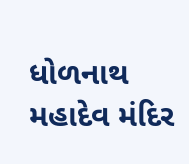ધોળનાથ મહાદેવ મંદિર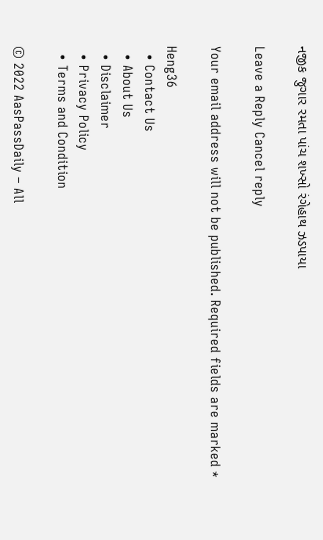નજીક જુગાર રમતા પાંચ શખ્સો રંગેહાથ ઝડપાયા

Leave a Reply Cancel reply

Your email address will not be published. Required fields are marked *

Heng36
  • Contact Us
  • About Us
  • Disclaimer
  • Privacy Policy
  • Terms and Condition

© 2022 AasPassDaily – All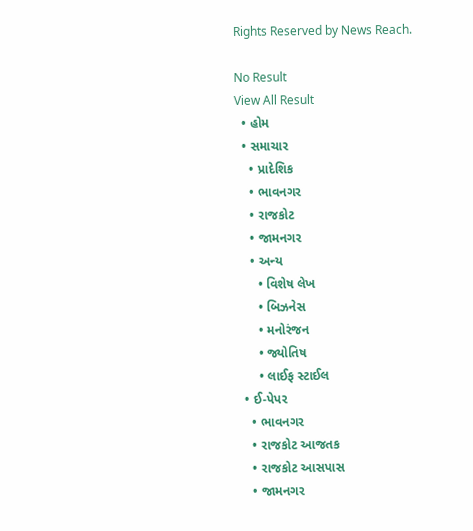Rights Reserved by News Reach.

No Result
View All Result
  • હોમ
  • સમાચાર
    • પ્રાદેશિક
    • ભાવનગર
    • રાજકોટ
    • જામનગર
    • અન્ય
      • વિશેષ લેખ
      • બિઝનેસ
      • મનોરંજન
      • જ્યોતિષ
      • લાઈફ સ્ટાઈલ
  • ઈ-પેપર
    • ભાવનગર
    • રાજકોટ આજતક
    • રાજકોટ આસપાસ
    • જામનગર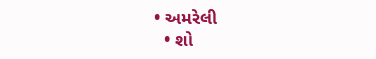• અમરેલી
  • શો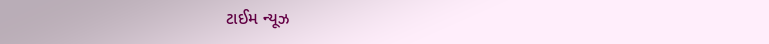ટાઈમ ન્યૂઝ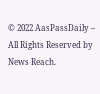© 2022 AasPassDaily – All Rights Reserved by News Reach.